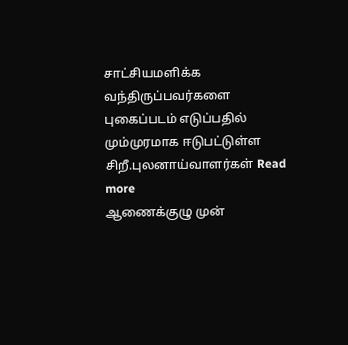சாட்சியமளிக்க வந்திருப்பவர்களை புகைப்படம் எடுப்பதில் மும்முரமாக ஈடுபட்டுள்ள சிறீ.புலனாய்வாளர்கள் Read more
ஆணைக்குழு முன்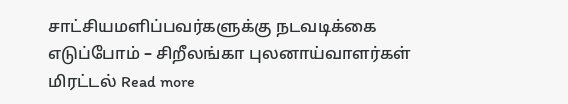சாட்சியமளிப்பவர்களுக்கு நடவடிக்கை எடுப்போம் – சிறீலங்கா புலனாய்வாளர்கள் மிரட்டல் Read more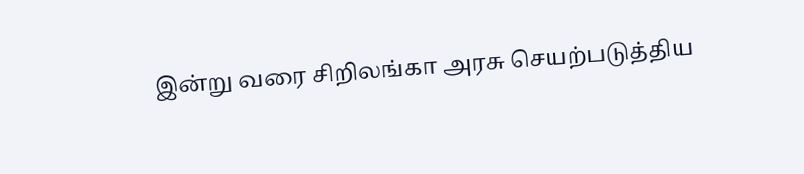இன்று வரை சிறிலங்கா அரசு செயற்படுத்திய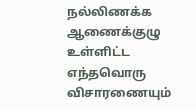நல்லிணக்க ஆணைக்குழு உள்ளிட்ட எந்தவொரு விசாரணையும்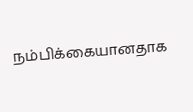நம்பிக்கையானதாக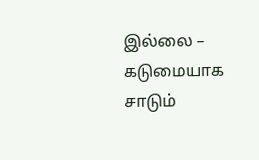இல்லை – கடுமையாக சாடும்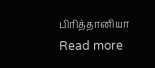பிரித்தானியா Read more